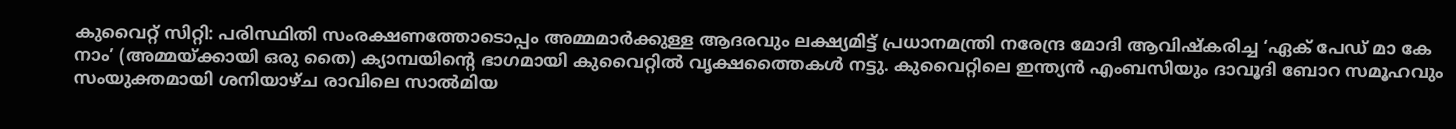കുവൈറ്റ് സിറ്റി: പരിസ്ഥിതി സംരക്ഷണത്തോടൊപ്പം അമ്മമാർക്കുള്ള ആദരവും ലക്ഷ്യമിട്ട് പ്രധാനമന്ത്രി നരേന്ദ്ര മോദി ആവിഷ്കരിച്ച ‘ഏക് പേഡ് മാ കേ നാം’ (അമ്മയ്ക്കായി ഒരു തൈ) ക്യാമ്പയിന്റെ ഭാഗമായി കുവൈറ്റിൽ വൃക്ഷത്തൈകൾ നട്ടു. കുവൈറ്റിലെ ഇന്ത്യൻ എംബസിയും ദാവൂദി ബോറ സമൂഹവും സംയുക്തമായി ശനിയാഴ്ച രാവിലെ സാൽമിയ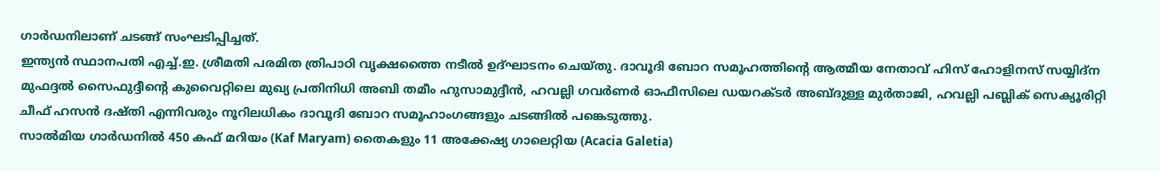ഗാർഡനിലാണ് ചടങ്ങ് സംഘടിപ്പിച്ചത്.
ഇന്ത്യൻ സ്ഥാനപതി എച്ച്.ഇ. ശ്രീമതി പരമിത ത്രിപാഠി വൃക്ഷത്തൈ നടീൽ ഉദ്ഘാടനം ചെയ്തു. ദാവൂദി ബോറ സമൂഹത്തിന്റെ ആത്മീയ നേതാവ് ഹിസ് ഹോളിനസ് സയ്യിദ്ന മുഫദ്ദൽ സൈഫുദ്ദീന്റെ കുവൈറ്റിലെ മുഖ്യ പ്രതിനിധി അബി തമീം ഹുസാമുദ്ദീൻ, ഹവല്ലി ഗവർണർ ഓഫീസിലെ ഡയറക്ടർ അബ്ദുള്ള മുർതാജി, ഹവല്ലി പബ്ലിക് സെക്യൂരിറ്റി ചീഫ് ഹസൻ ദഷ്തി എന്നിവരും നൂറിലധികം ദാവൂദി ബോറ സമൂഹാംഗങ്ങളും ചടങ്ങിൽ പങ്കെടുത്തു.
സാൽമിയ ഗാർഡനിൽ 450 കഫ് മറിയം (Kaf Maryam) തൈകളും 11 അക്കേഷ്യ ഗാലെറ്റിയ (Acacia Galetia)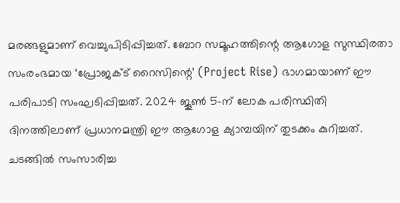മരങ്ങളുമാണ് വെച്ചുപിടിപ്പിച്ചത്. ബോറ സമൂഹത്തിന്റെ ആഗോള സുസ്ഥിരതാ സംരംഭമായ ‘പ്രോജക്ട് റൈസിന്റെ’ (Project Rise) ഭാഗമായാണ് ഈ പരിപാടി സംഘടിപ്പിച്ചത്. 2024 ജൂൺ 5-ന് ലോക പരിസ്ഥിതി ദിനത്തിലാണ് പ്രധാനമന്ത്രി ഈ ആഗോള ക്യാമ്പയിന് തുടക്കം കുറിച്ചത്.
ചടങ്ങിൽ സംസാരിച്ച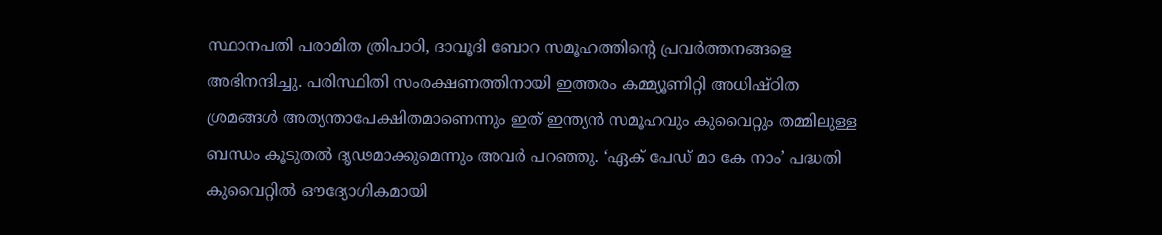സ്ഥാനപതി പരാമിത ത്രിപാഠി, ദാവൂദി ബോറ സമൂഹത്തിന്റെ പ്രവർത്തനങ്ങളെ അഭിനന്ദിച്ചു. പരിസ്ഥിതി സംരക്ഷണത്തിനായി ഇത്തരം കമ്മ്യൂണിറ്റി അധിഷ്ഠിത ശ്രമങ്ങൾ അത്യന്താപേക്ഷിതമാണെന്നും ഇത് ഇന്ത്യൻ സമൂഹവും കുവൈറ്റും തമ്മിലുള്ള ബന്ധം കൂടുതൽ ദൃഢമാക്കുമെന്നും അവർ പറഞ്ഞു. ‘ഏക് പേഡ് മാ കേ നാം’ പദ്ധതി കുവൈറ്റിൽ ഔദ്യോഗികമായി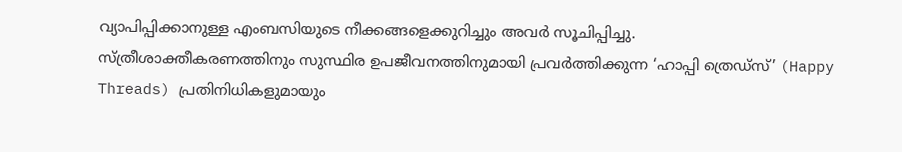വ്യാപിപ്പിക്കാനുള്ള എംബസിയുടെ നീക്കങ്ങളെക്കുറിച്ചും അവർ സൂചിപ്പിച്ചു.
സ്ത്രീശാക്തീകരണത്തിനും സുസ്ഥിര ഉപജീവനത്തിനുമായി പ്രവർത്തിക്കുന്ന ‘ഹാപ്പി ത്രെഡ്സ്’ (Happy Threads) പ്രതിനിധികളുമായും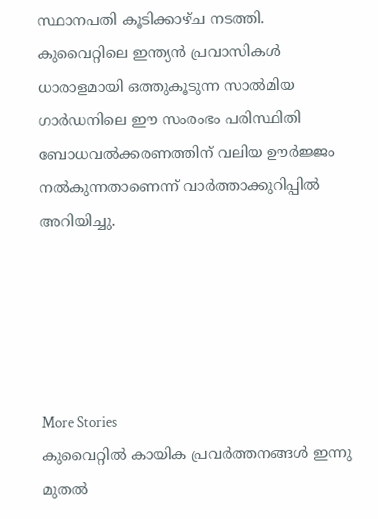സ്ഥാനപതി കൂടിക്കാഴ്ച നടത്തി. കുവൈറ്റിലെ ഇന്ത്യൻ പ്രവാസികൾ ധാരാളമായി ഒത്തുകൂടുന്ന സാൽമിയ ഗാർഡനിലെ ഈ സംരംഭം പരിസ്ഥിതി ബോധവൽക്കരണത്തിന് വലിയ ഊർജ്ജം നൽകുന്നതാണെന്ന് വാർത്താക്കുറിപ്പിൽ അറിയിച്ചു.





More Stories
കുവൈറ്റിൽ കായിക പ്രവർത്തനങ്ങൾ ഇന്നു മുതൽ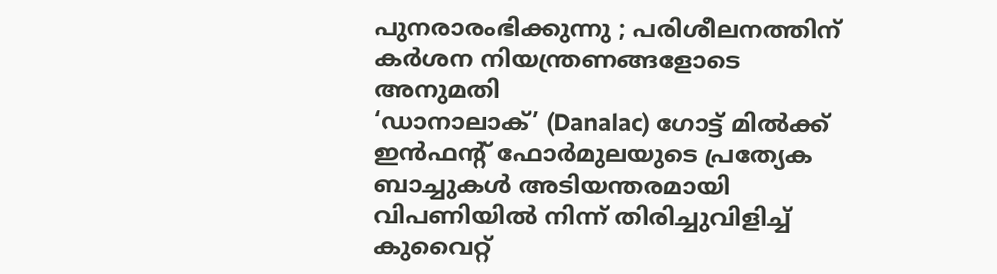പുനരാരംഭിക്കുന്നു ; പരിശീലനത്തിന് കർശന നിയന്ത്രണങ്ങളോടെ അനുമതി
‘ഡാനാലാക്’ (Danalac) ഗോട്ട് മിൽക്ക് ഇൻഫന്റ് ഫോർമുലയുടെ പ്രത്യേക ബാച്ചുകൾ അടിയന്തരമായി വിപണിയിൽ നിന്ന് തിരിച്ചുവിളിച്ച് കുവൈറ്റ്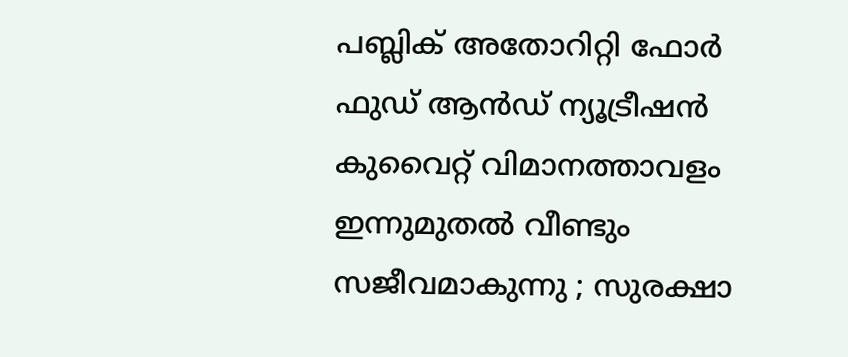പബ്ലിക് അതോറിറ്റി ഫോർ ഫുഡ് ആൻഡ് ന്യൂട്രീഷൻ
കുവൈറ്റ് വിമാനത്താവളം ഇന്നുമുതൽ വീണ്ടും സജീവമാകുന്നു ; സുരക്ഷാ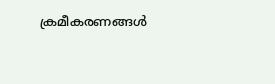ക്രമീകരണങ്ങൾ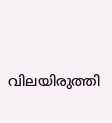വിലയിരുത്തി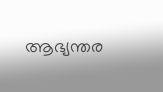ആഭ്യന്തര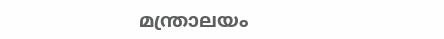മന്ത്രാലയം